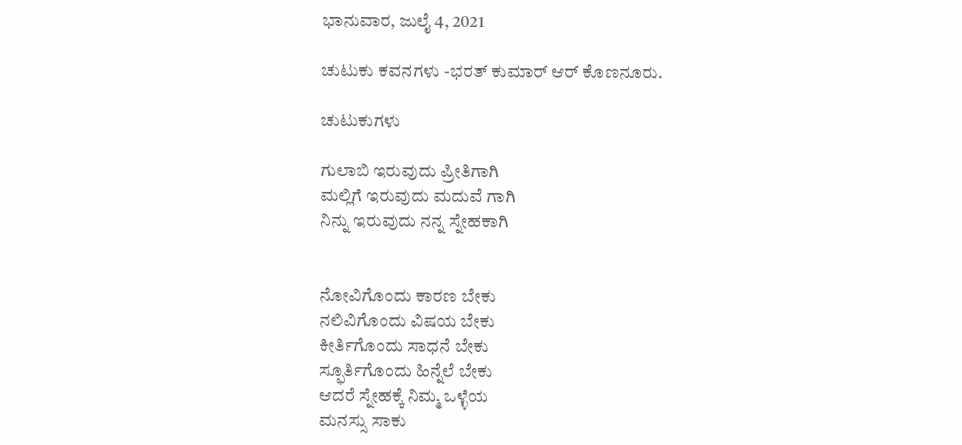ಭಾನುವಾರ, ಜುಲೈ 4, 2021

ಚುಟುಕು ಕವನಗಳು -ಭರತ್ ಕುಮಾರ್ ಆರ್ ಕೊಣನೂರು.

ಚುಟುಕುಗಳು

ಗುಲಾಬಿ ಇರುವುದು ಪ್ರೀತಿಗಾಗಿ
ಮಲ್ಲಿಗೆ ಇರುವುದು ಮದುವೆ ಗಾಗಿ
ನಿನ್ನು ಇರುವುದು ನನ್ನ ಸ್ನೇಹಕಾಗಿ


ನೋವಿಗೊಂದು ಕಾರಣ ಬೇಕು
ನಲಿವಿಗೊಂದು ವಿಷಯ ಬೇಕು
ಕೀರ್ತಿಗೊಂದು ಸಾಧನೆ ಬೇಕು
ಸ್ಫೂರ್ತಿಗೊಂದು ಹಿನ್ನೆಲೆ ಬೇಕು
ಆದರೆ ಸ್ನೇಹಕ್ಕೆ ನಿಮ್ಮ ಒಳ್ಳೆಯ
ಮನಸ್ಸು ಸಾಕು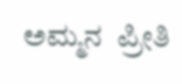ಅಮ್ಮನ  ಪ್ರೀತಿ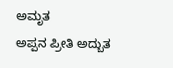ಅಮೃತ
ಅಪ್ಪನ ಪ್ರೀತಿ ಅದ್ಬುತ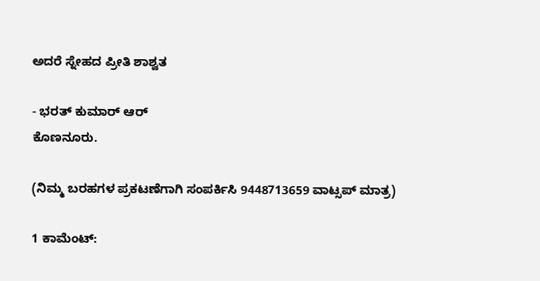ಅದರೆ ಸ್ನೇಹದ ಪ್ರೀತಿ ಶಾಶ್ವತ

- ಭರತ್ ಕುಮಾರ್ ಆರ್
ಕೊಣನೂರು.

(ನಿಮ್ಮ ಬರಹಗಳ ಪ್ರಕಟಣೆಗಾಗಿ ಸಂಪರ್ಕಿಸಿ 9448713659 ವಾಟ್ಸಪ್ ಮಾತ್ರ)

1 ಕಾಮೆಂಟ್‌: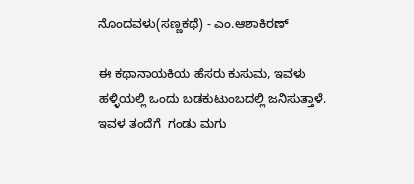ನೊಂದವಳು(ಸಣ್ಣಕಥೆ) - ಎಂ.ಆಶಾಕಿರಣ್

ಈ ಕಥಾನಾಯಕಿಯ ಹೆಸರು ಕುಸುಮ, ಇವಳು ಹಳ್ಳಿಯಲ್ಲಿ ಒಂದು ಬಡಕುಟುಂಬದಲ್ಲಿ ಜನಿಸುತ್ತಾಳೆ. ಇವಳ ತಂದೆಗೆ  ಗಂಡು ಮಗು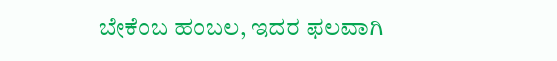ಬೇಕೆಂಬ ಹಂಬಲ, ಇದರ ಫಲವಾಗಿ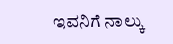ಇವನಿಗೆ ನಾಲ್ಕು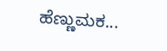ಹೆಣ್ಣುಮಕ...